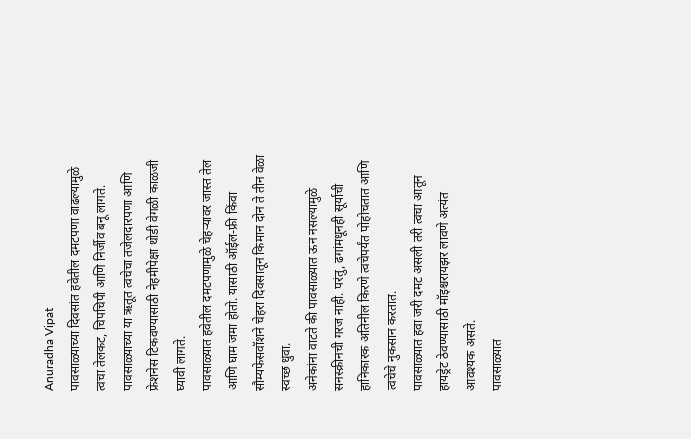Anuradha Vipat
पावसाळ्याच्या दिवसांत हवेतील दमटपणा वाढल्यामुळे त्वचा तेलकट, चिपचिपी आणि निर्जीव बनू लागते.
पावसाळ्याच्या या ऋतूत त्वचेचा तजेलदारपणा आणि फ्रेशनेस टिकवण्यासाठी नेहमीपेक्षा थोडी वेगळी काळजी घ्यावी लागते.
पावसाळ्यात हवेतील दमटपणामुळे चेहऱ्यावर जास्त तेल आणि घाम जमा होतो. यासाठी ऑईल-फ्री किंवा सौम्यफेसवॉशने चेहरा दिवसातून किमान दोन ते तीन वेळा स्वच्छ धुवा.
अनेकांना वाटते की पावसाळ्यात ऊन नसल्यामुळे सनस्क्रीनची गरज नाही. परंतु, ढगांमधूनही सूर्याची हानिकारक अतिनील किरणे त्वचेपर्यंत पोहोचतात आणि त्वचेचे नुकसान करतात.
पावसाळ्यात हवा जरी दमट असली तरी त्वचा आतून हायड्रेट ठेवण्यासाठी मॉइश्चरायझर लावणे अत्यंत आवश्यक असते.
पावसाळ्यात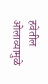हवेतील ओलाव्यामुळे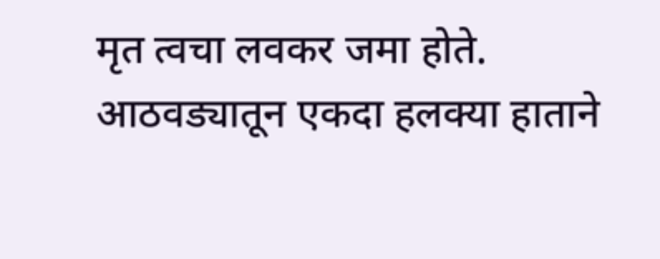मृत त्वचा लवकर जमा होते. आठवड्यातून एकदा हलक्या हाताने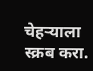चेहऱ्याला स्क्रब करा.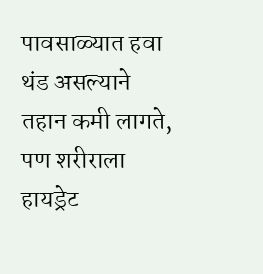पावसाळ्यात हवा थंड असल्याने तहान कमी लागते, पण शरीराला हायड्रेट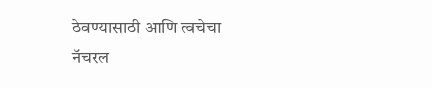ठेवण्यासाठी आणि त्वचेचा नॅचरल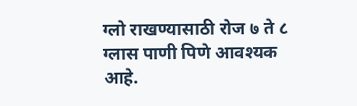ग्लो राखण्यासाठी रोज ७ ते ८ ग्लास पाणी पिणे आवश्यक आहे.